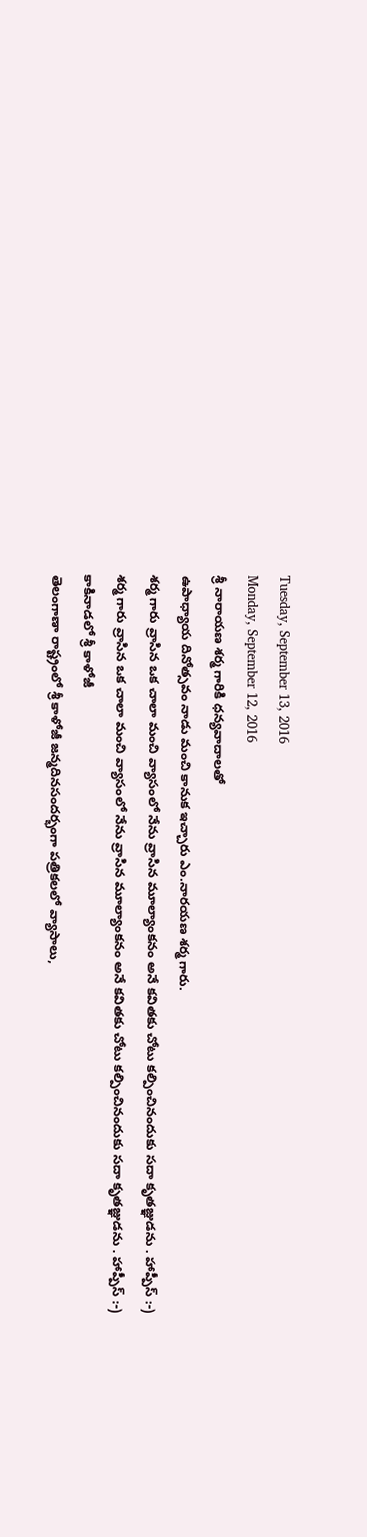Tuesday, September 13, 2016
Monday, September 12, 2016
శ్రీ నారాయణ శర్మ గారికి ధన్యవాదాలతో
ఉపాధ్యాయ దినోత్సవం నాడు మంచి కానుక ఇచ్చారు ఎం.నారయణ శర్మ గారు.
శర్మ గారు వ్రాసిన ఒక చాలా మంచి వ్యాసంలో నేను వ్రాసిన మూల్యాంకనం అనే కవితకు చోటు కల్పించినందుకు సదా కృతజ్ఞుడను . హాప్పీస్ :-)
శర్మ గారు వ్రాసిన ఒక చాలా మంచి వ్యాసంలో నేను వ్రాసిన మూల్యాంకనం అనే కవితకు చోటు కల్పించినందుకు సదా కృతజ్ఞుడను . హాప్పీస్ :-)
కాకినాడలో శ్రీ కాళోజీ
తెలంగాణా రాష్ట్రంలో శ్రీ కాళోజీ జన్మదినసందర్భంగా పత్రికలలో వ్యాసాలు,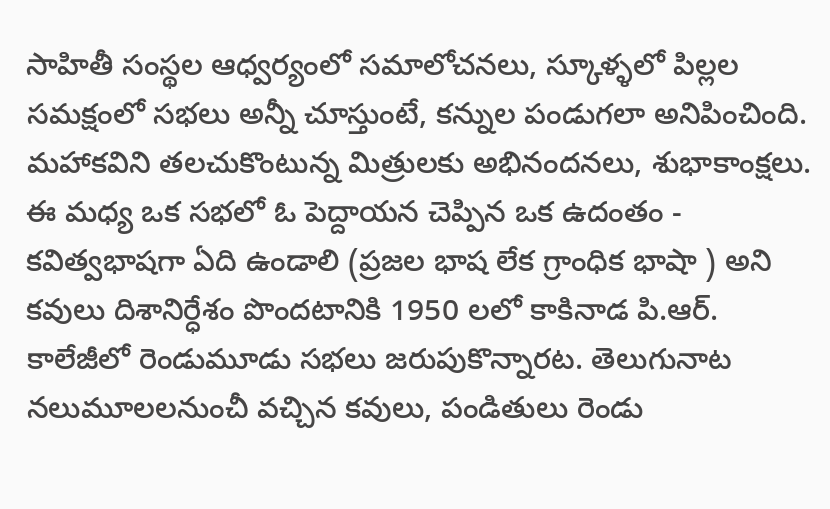సాహితీ సంస్థల ఆధ్వర్యంలో సమాలోచనలు, స్కూళ్ళలో పిల్లల సమక్షంలో సభలు అన్నీ చూస్తుంటే, కన్నుల పండుగలా అనిపించింది. మహాకవిని తలచుకొంటున్న మిత్రులకు అభినందనలు, శుభాకాంక్షలు.
ఈ మధ్య ఒక సభలో ఓ పెద్దాయన చెప్పిన ఒక ఉదంతం - కవిత్వభాషగా ఏది ఉండాలి (ప్రజల భాష లేక గ్రాంధిక భాషా ) అని కవులు దిశానిర్ధేశం పొందటానికి 1950 లలో కాకినాడ పి.ఆర్. కాలేజీలో రెండుమూడు సభలు జరుపుకొన్నారట. తెలుగునాట నలుమూలలనుంచీ వచ్చిన కవులు, పండితులు రెండు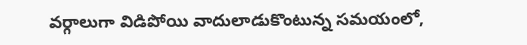వర్గాలుగా విడిపోయి వాదులాడుకొంటున్న సమయంలో,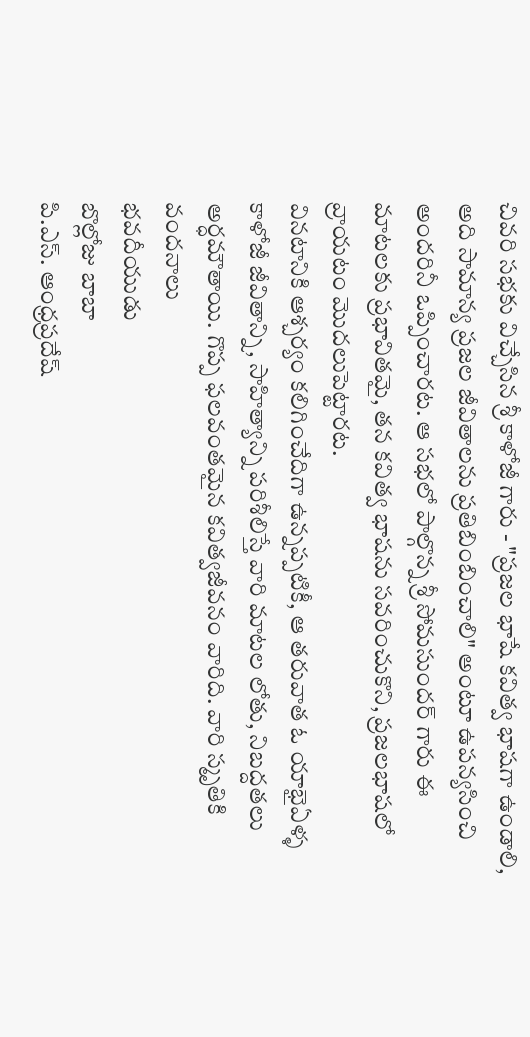చివరి సభకు విచ్చేసిన శ్రీ కాళోజీ గారు - "ప్రజల భాషే కవిత్వ భాషగా ఉండాలి, అది సామాన్య ప్రజల జీవితాలను ప్రతిబింబించాలి" అంటూ ఉపన్యసించి అందరినీ ఒప్పించారట. ఆ సభలో పాల్గొన్న శ్రీ సోమసుందర్ గారు ఈ మాటలకు ప్రభావితమై, తన కవిత్వ భాషను సవరించుకొని, ప్రజలభాషలో వ్రాయటం మొదలుపెట్టారట.
వినటానికి ఆశ్చర్యం కలిగించేదిగా ఉన్నప్పటికీ, ఆ తరువాత ఓ యాభైఏళ్ళ కాళోజీ జీవితాన్ని, సాహిత్యాన్ని పరిశీలిస్తే వారి మాటల లోతు, నిబద్దతలు అర్ధమౌతాయి. గొప్ప ఫలవంతమైన కవిత్వజీవనం వారిది. వారి స్మృతికి వందనాలు
భవదీయుడు
బొల్లోజు బాబా
పి.ఎస్. ఆంధ్రప్రదేష్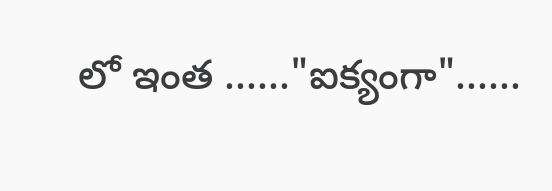లో ఇంత ......"ఐక్యంగా"......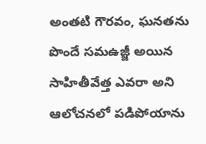అంతటి గౌరవం, ఘనతను పొందే సమఉజ్జీ అయిన సాహితీవేత్త ఎవరా అని ఆలోచనలో పడిపోయాను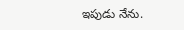ఇపుడు నేను.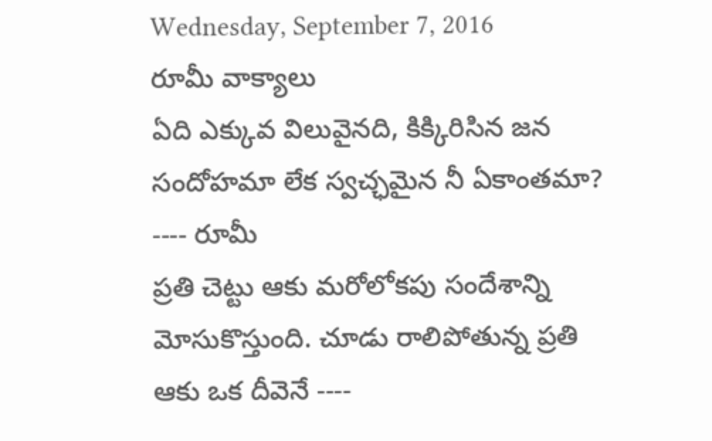Wednesday, September 7, 2016
రూమీ వాక్యాలు
ఏది ఎక్కువ విలువైనది, కిక్కిరిసిన జన సందోహమా లేక స్వచ్ఛమైన నీ ఏకాంతమా? ---- రూమీ
ప్రతి చెట్టు ఆకు మరోలోకపు సందేశాన్ని మోసుకొస్తుంది. చూడు రాలిపోతున్న ప్రతి ఆకు ఒక దీవెనే ----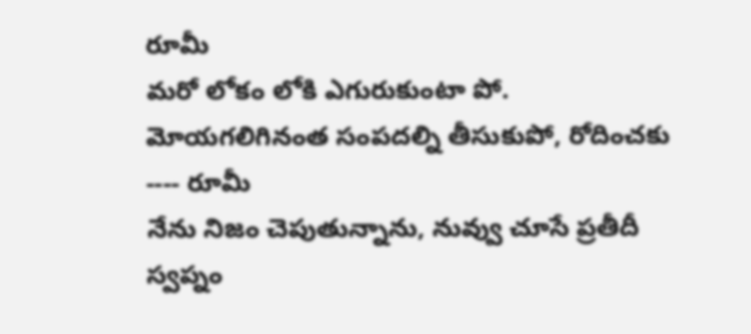రూమీ
మరో లోకం లోకి ఎగురుకుంటా పో. మోయగలిగినంత సంపదల్ని తీసుకుపో, రోదించకు ---- రూమీ
నేను నిజం చెపుతున్నాను, నువ్వు చూసే ప్రతీదీ స్వప్నం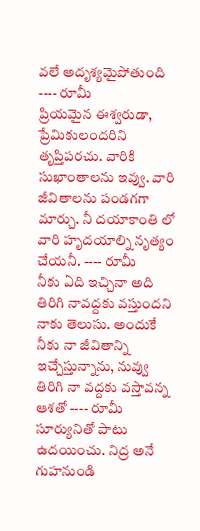వలే అదృశ్యమైపోతుంది ---- రూమీ
ప్రియమైన ఈశ్వరుడా, ప్రేమికులందరిని తృప్తిపరచు. వారికి సుఖాంతాలను ఇవ్వు. వారి జీవితాలను పండగగా మార్చు. నీ దయాకాంతి లో వారి హృదయాల్ని నృత్యం చేయనీ. ---- రూమీ
నీకు ఏది ఇచ్చినా అది తిరిగి నావద్దకు వస్తుందని నాకు తెలుసు. అందుకే నీకు నా జీవితాన్ని ఇచ్చేస్తున్నాను, నువ్వు తిరిగి నా వద్దకు వస్తావన్న ఆశతో ---- రూమీ
సూర్యునితో పాటు ఉదయించు. నిద్ర అనే గుహనుండి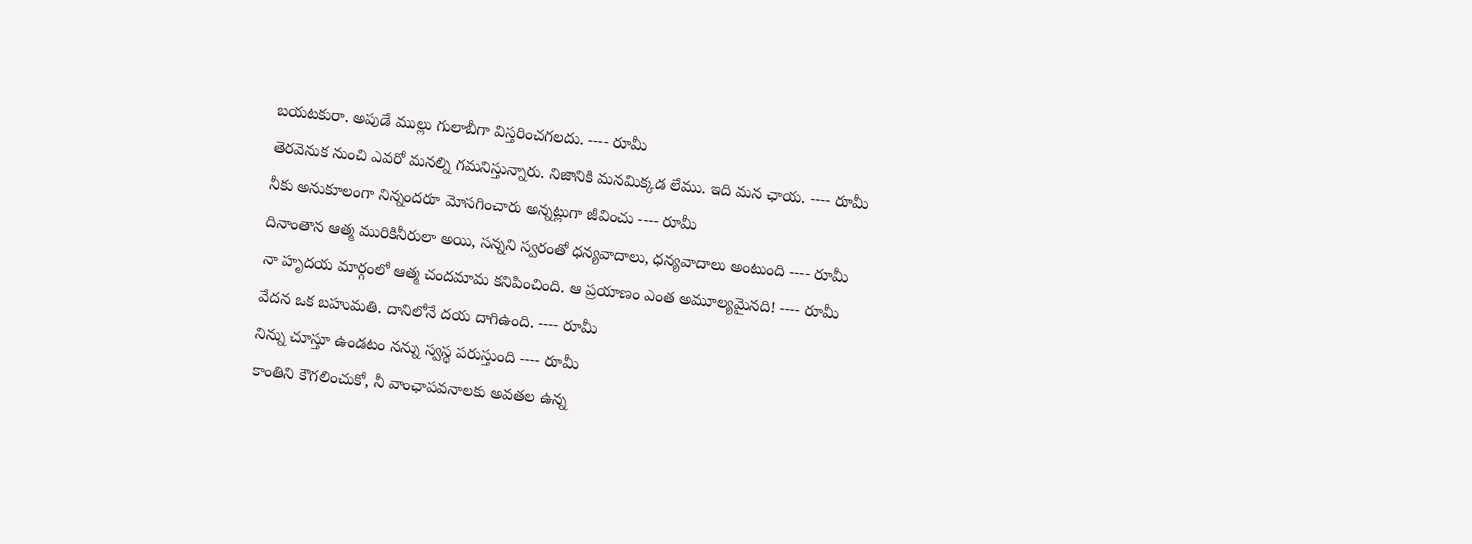బయటకురా. అపుడే ముల్లు గులాబీగా విస్తరించగలదు. ---- రూమీ
తెరవెనుక నుంచి ఎవరో మనల్ని గమనిస్తున్నారు. నిజానికి మనమిక్కడ లేము. ఇది మన ఛాయ. ---- రూమీ
నీకు అనుకూలంగా నిన్నందరూ మోసగించారు అన్నట్లుగా జీవించు ---- రూమీ
దినాంతాన ఆత్మ మురికినీరులా అయి, సన్నని స్వరంతో ధన్యవాదాలు, ధన్యవాదాలు అంటుంది ---- రూమీ
నా హృదయ మార్గంలో ఆత్మ చందమామ కనిపించింది. ఆ ప్రయాణం ఎంత అమూల్యమైనది! ---- రూమీ
వేదన ఒక బహుమతి. దానిలోనే దయ దాగిఉంది. ---- రూమీ
నిన్ను చూస్తూ ఉండటం నన్ను స్వస్థ పరుస్తుంది ---- రూమీ
కాంతిని కౌగలించుకో, నీ వాంఛాపవనాలకు అవతల ఉన్న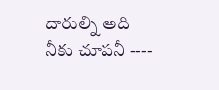దారుల్ని అది నీకు చూపనీ ----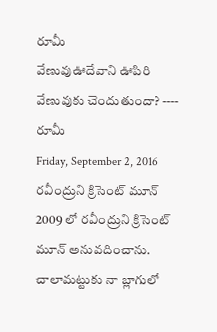రూమీ
వేణువుఊదేవాని ఊపిరి వేణువుకు చెందుతుందా? ---- రూమీ
Friday, September 2, 2016
రవీంద్రుని క్రిసెంట్ మూన్
2009 లో రవీంద్రుని క్రిసెంట్ మూన్ అనువదించాను. చాలామట్టుకు నా బ్లాగులో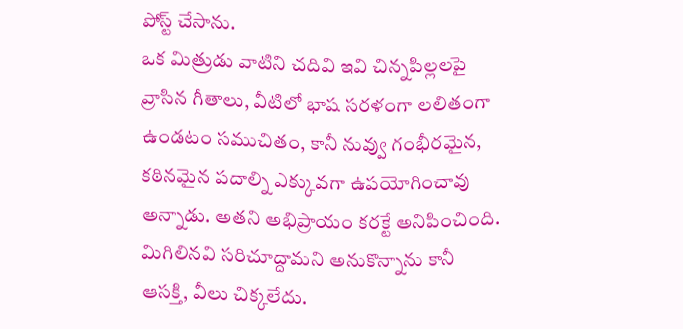పోస్ట్ చేసాను.
ఒక మిత్రుడు వాటిని చదివి ఇవి చిన్నపిల్లలపై వ్రాసిన గీతాలు, వీటిలో భాష సరళంగా లలితంగా ఉండటం సముచితం, కానీ నువ్వు గంభీరమైన, కఠినమైన పదాల్ని ఎక్కువగా ఉపయోగించావు అన్నాడు. అతని అభిప్రాయం కరక్టే అనిపించింది. మిగిలినవి సరిచూద్దామని అనుకొన్నాను కానీ ఆసక్తి, వీలు చిక్కలేదు.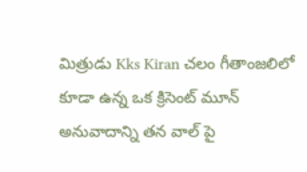మిత్రుడు Kks Kiran చలం గీతాంజలిలో కూడా ఉన్న ఒక క్రిసెంట్ మూన్ అనువాదాన్ని తన వాల్ పై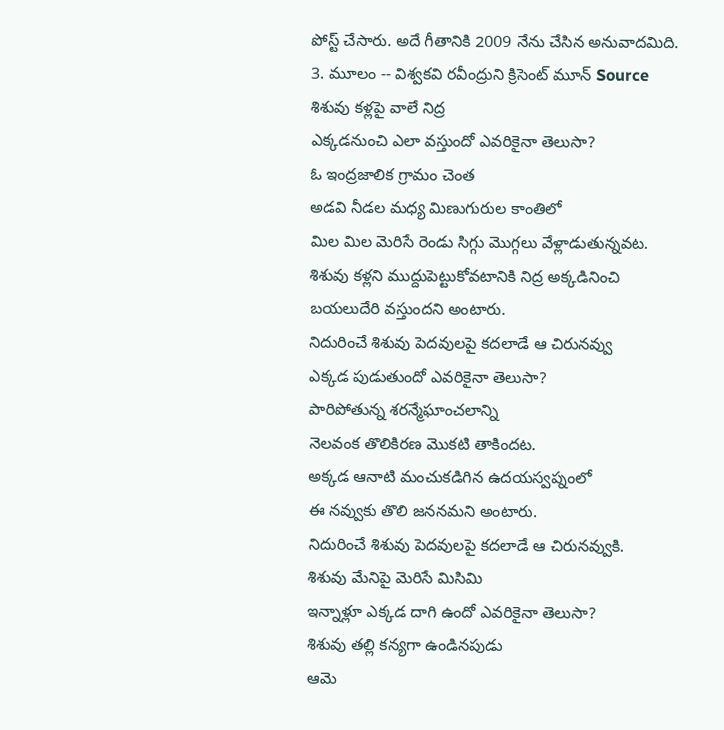పోస్ట్ చేసారు. అదే గీతానికి 2009 నేను చేసిన అనువాదమిది.
3. మూలం -- విశ్వకవి రవీంద్రుని క్రిసెంట్ మూన్ Source
శిశువు కళ్లపై వాలే నిద్ర
ఎక్కడనుంచి ఎలా వస్తుందో ఎవరికైనా తెలుసా?
ఓ ఇంద్రజాలిక గ్రామం చెంత
అడవి నీడల మధ్య మిణుగురుల కాంతిలో
మిల మిల మెరిసే రెండు సిగ్గు మొగ్గలు వేళ్లాడుతున్నవట.
శిశువు కళ్లని ముద్దుపెట్టుకోవటానికి నిద్ర అక్కడినించి
బయలుదేరి వస్తుందని అంటారు.
నిదురించే శిశువు పెదవులపై కదలాడే ఆ చిరునవ్వు
ఎక్కడ పుడుతుందో ఎవరికైనా తెలుసా?
పారిపోతున్న శరన్మేఘాంచలాన్ని
నెలవంక తొలికిరణ మొకటి తాకిందట.
అక్కడ ఆనాటి మంచుకడిగిన ఉదయస్వప్నంలో
ఈ నవ్వుకు తొలి జననమని అంటారు.
నిదురించే శిశువు పెదవులపై కదలాడే ఆ చిరునవ్వుకి.
శిశువు మేనిపై మెరిసే మిసిమి
ఇన్నాళ్లూ ఎక్కడ దాగి ఉందో ఎవరికైనా తెలుసా?
శిశువు తల్లి కన్యగా ఉండినపుడు
ఆమె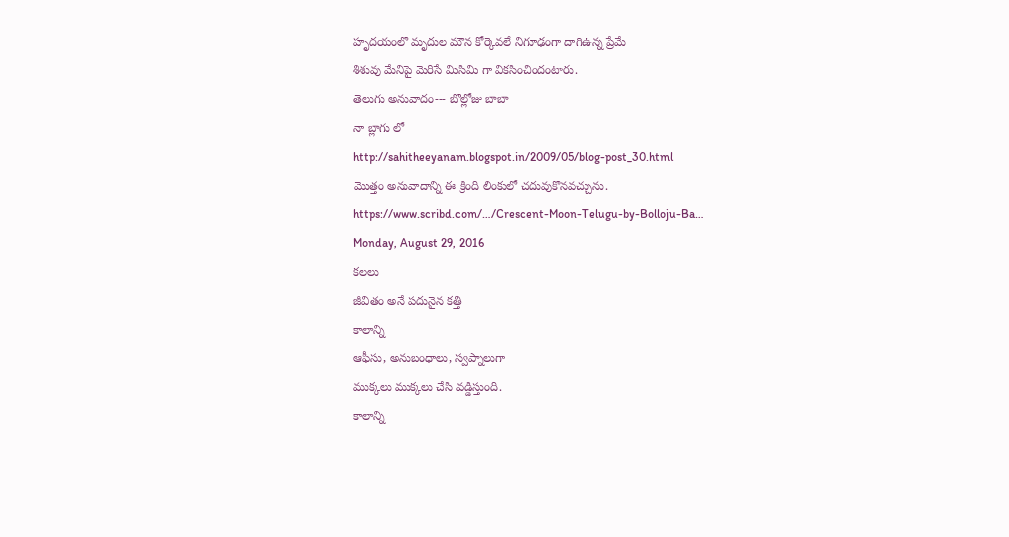హృదయంలొ మృదుల మౌన కోర్కెవలే నిగూఢంగా దాగిఉన్న ప్రేమే
శిశువు మేనిపై మెరిసే మిసిమి గా వికసించిందంటారు.
తెలుగు అనువాదం--- బొల్లోజు బాబా
నా బ్లాగు లో
http://sahitheeyanam.blogspot.in/2009/05/blog-post_30.html
మొత్తం అనువాదాన్ని ఈ క్రింది లింకులో చదువుకొనవచ్చును.
https://www.scribd.com/…/Crescent-Moon-Telugu-by-Bolloju-Ba…
Monday, August 29, 2016
కలలు
జీవితం అనే పదునైన కత్తి
కాలాన్ని
ఆఫీసు, అనుబంధాలు, స్వప్నాలుగా
ముక్కలు ముక్కలు చేసి వడ్డిస్తుంది.
కాలాన్ని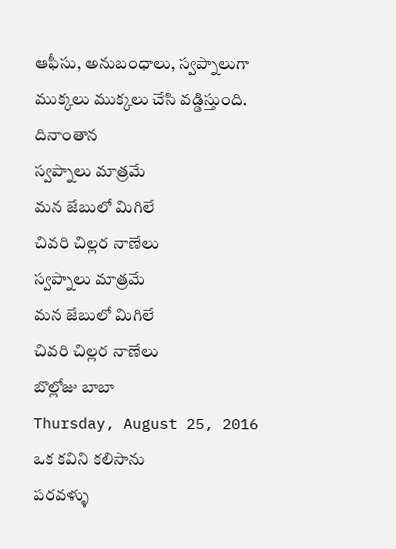ఆఫీసు, అనుబంధాలు, స్వప్నాలుగా
ముక్కలు ముక్కలు చేసి వడ్డిస్తుంది.
దినాంతాన
స్వప్నాలు మాత్రమే
మన జేబులో మిగిలే
చివరి చిల్లర నాణేలు
స్వప్నాలు మాత్రమే
మన జేబులో మిగిలే
చివరి చిల్లర నాణేలు
బొల్లోజు బాబా
Thursday, August 25, 2016
ఒక కవిని కలిసాను
పరవళ్ళు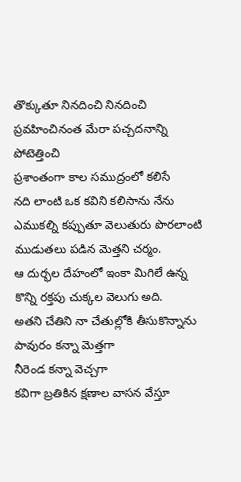తొక్కుతూ నినదించి నినదించి
ప్రవహించినంత మేరా పచ్చదనాన్ని పోటెత్తించి
ప్రశాంతంగా కాల సముద్రంలో కలిసే
నది లాంటి ఒక కవిని కలిసాను నేను
ఎముకల్ని కప్పుతూ వెలుతురు పొరలాంటి
ముడుతలు పడిన మెత్తని చర్మం.
ఆ దుర్భల దేహంలో ఇంకా మిగిలే ఉన్న
కొన్ని రక్తపు చుక్కల వెలుగు అది.
అతని చేతిని నా చేతుల్లోకి తీసుకొన్నాను
పావురం కన్నా మెత్తగా
నీరెండ కన్నా వెచ్చగా
కవిగా బ్రతికిన క్షణాల వాసన వేస్తూ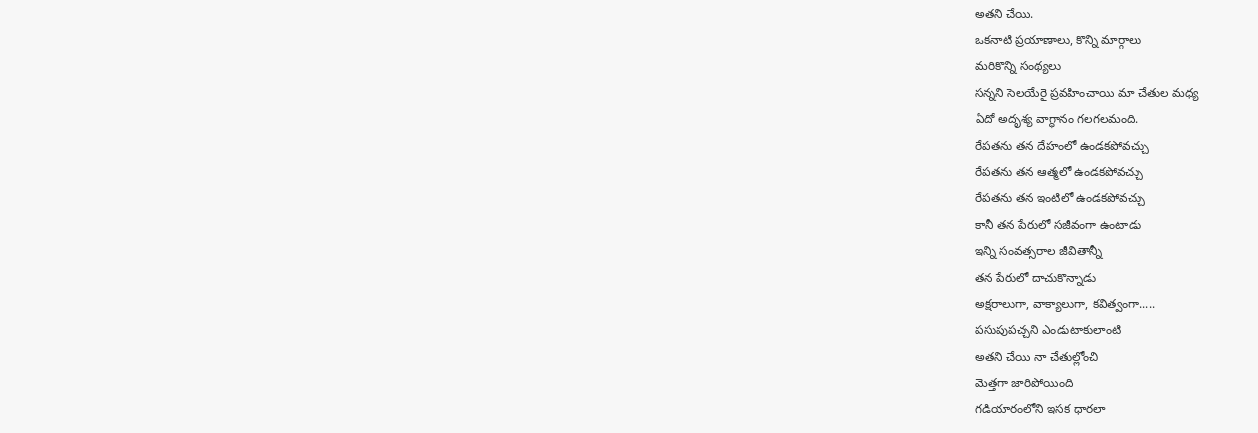అతని చేయి.
ఒకనాటి ప్రయాణాలు, కొన్ని మార్గాలు
మరికొన్ని సంథ్యలు
సన్నని సెలయేరై ప్రవహించాయి మా చేతుల మధ్య
ఏదో అదృశ్య వాగ్ధానం గలగలమంది.
రేపతను తన దేహంలో ఉండకపోవచ్చు
రేపతను తన ఆత్మలో ఉండకపోవచ్చు
రేపతను తన ఇంటిలో ఉండకపోవచ్చు
కానీ తన పేరులో సజీవంగా ఉంటాడు
ఇన్ని సంవత్సరాల జీవితాన్నీ
తన పేరులో దాచుకొన్నాడు
అక్షరాలుగా, వాక్యాలుగా, కవిత్వంగా.....
పసుపుపచ్చని ఎండుటాకులాంటి
అతని చేయి నా చేతుల్లోంచి
మెత్తగా జారిపోయింది
గడియారంలోని ఇసక ధారలా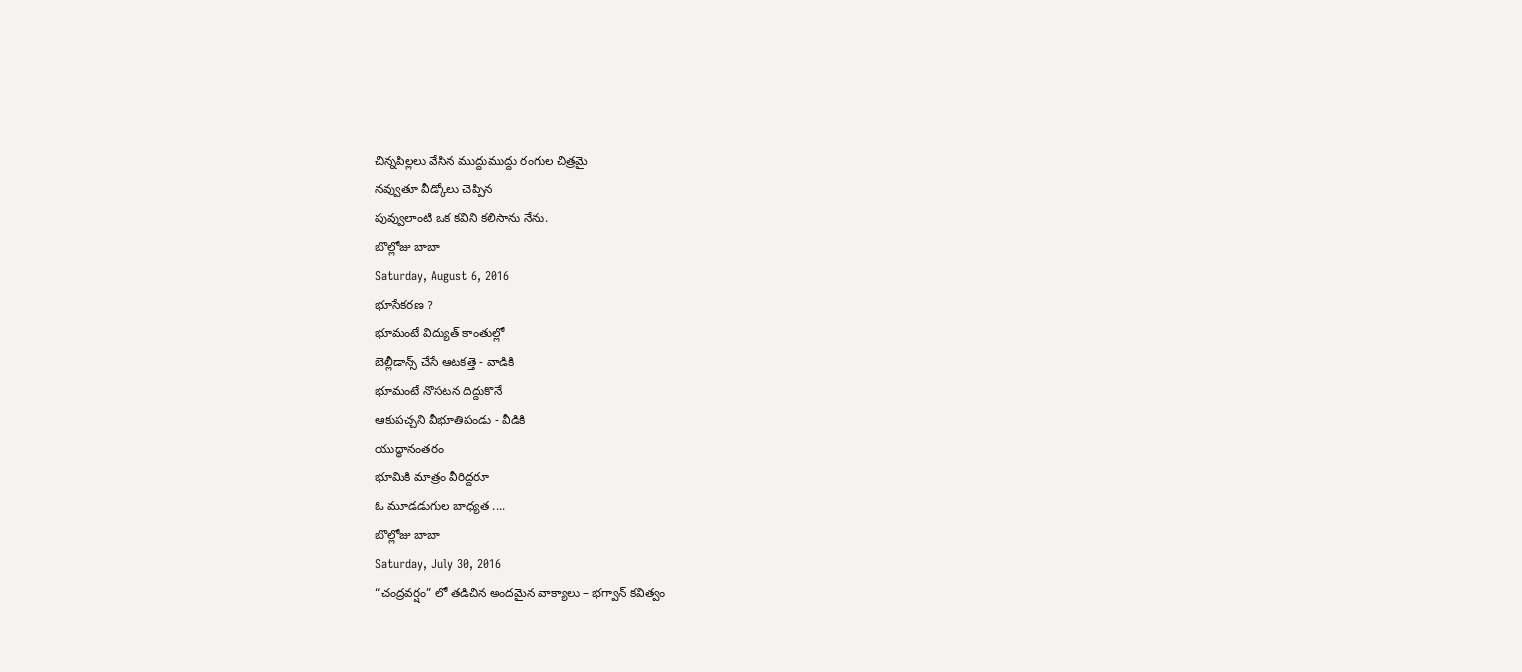చిన్నపిల్లలు వేసిన ముద్దుముద్దు రంగుల చిత్రమై
నవ్వుతూ వీడ్కోలు చెప్పిన
పువ్వులాంటి ఒక కవిని కలిసాను నేను.
బొల్లోజు బాబా
Saturday, August 6, 2016
భూసేకరణ ?
భూమంటే విద్యుత్ కాంతుల్లో
బెల్లీడాన్స్ చేసే ఆటకత్తె - వాడికి
భూమంటే నొసటన దిద్దుకొనే
ఆకుపచ్చని వీభూతిపండు - వీడికి
యుద్ధానంతరం
భూమికి మాత్రం వీరిద్దరూ
ఓ మూడడుగుల బాధ్యత ....
బొల్లోజు బాబా
Saturday, July 30, 2016
“చంద్రవర్షం” లో తడిచిన అందమైన వాక్యాలు – భగ్వాన్ కవిత్వం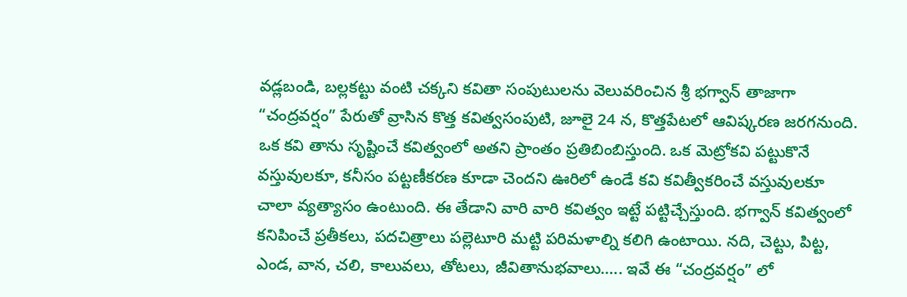వడ్లబండి, బల్లకట్టు వంటి చక్కని కవితా సంపుటులను వెలువరించిన శ్రీ భగ్వాన్ తాజాగా “చంద్రవర్షం” పేరుతో వ్రాసిన కొత్త కవిత్వసంపుటి, జూలై 24 న, కొత్తపేటలో ఆవిష్కరణ జరగనుంది.
ఒక కవి తాను సృష్టించే కవిత్వంలో అతని ప్రాంతం ప్రతిబింబిస్తుంది. ఒక మెట్రోకవి పట్టుకొనే వస్తువులకూ, కనీసం పట్టణీకరణ కూడా చెందని ఊరిలో ఉండే కవి కవిత్వీకరించే వస్తువులకూ చాలా వ్యత్యాసం ఉంటుంది. ఈ తేడాని వారి వారి కవిత్వం ఇట్టే పట్టిచ్చేస్తుంది. భగ్వాన్ కవిత్వంలో కనిపించే ప్రతీకలు, పదచిత్రాలు పల్లెటూరి మట్టి పరిమళాల్ని కలిగి ఉంటాయి. నది, చెట్టు, పిట్ట, ఎండ, వాన, చలి, కాలువలు, తోటలు, జీవితానుభవాలు….. ఇవే ఈ “చంద్రవర్షం” లో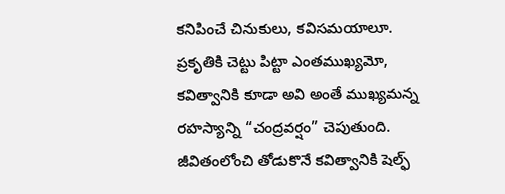కనిపించే చినుకులు, కవిసమయాలూ.
ప్రకృతికి చెట్టు పిట్టా ఎంతముఖ్యమో, కవిత్వానికి కూడా అవి అంతే ముఖ్యమన్న రహస్యాన్ని “చంద్రవర్షం” చెపుతుంది.
జీవితంలోంచి తోడుకొనే కవిత్వానికి షెల్ఫ్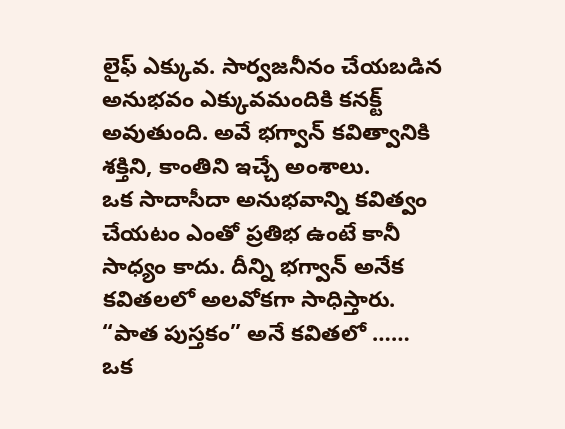లైఫ్ ఎక్కువ. సార్వజనీనం చేయబడిన అనుభవం ఎక్కువమందికి కనక్ట్ అవుతుంది. అవే భగ్వాన్ కవిత్వానికి శక్తిని, కాంతిని ఇచ్చే అంశాలు.
ఒక సాదాసీదా అనుభవాన్ని కవిత్వం చేయటం ఎంతో ప్రతిభ ఉంటే కానీ సాధ్యం కాదు. దీన్ని భగ్వాన్ అనేక కవితలలో అలవోకగా సాధిస్తారు.
“పాత పుస్తకం” అనే కవితలో …… ఒక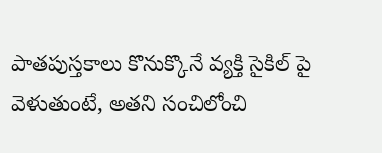పాతపుస్తకాలు కొనుక్కొనే వ్యక్తి సైకిల్ పై వెళుతుంటే, అతని సంచిలోంచి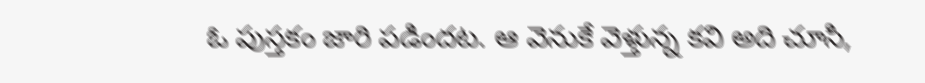ఓ పుస్తకం జారి పడిందట. ఆ వెనుకే వెళ్తున్న కవి అది చూసి,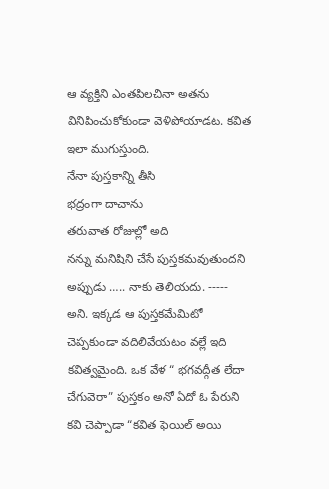ఆ వ్యక్తిని ఎంతపిలచినా అతను వినిపించుకోకుండా వెళిపోయాడట. కవిత ఇలా ముగుస్తుంది.
నేనా పుస్తకాన్ని తీసి
భద్రంగా దాచాను
తరువాత రోజుల్లో అది
నన్ను మనిషిని చేసే పుస్తకమవుతుందని
అప్పుడు ….. నాకు తెలియదు. ----- అని. ఇక్కడ ఆ పుస్తకమేమిటో చెప్పకుండా వదిలివేయటం వల్లే ఇది కవిత్వమైంది. ఒక వేళ “ భగవద్గీత లేదా చేగువెరా” పుస్తకం అనో ఏదో ఓ పేరుని కవి చెప్పాడా “కవిత ఫెయిల్ అయి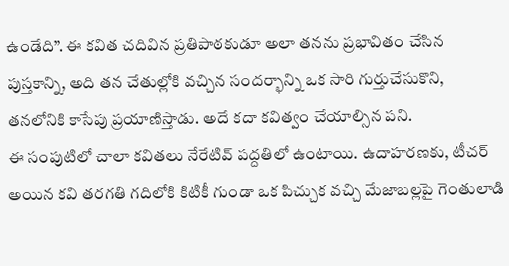ఉండేది”. ఈ కవిత చదివిన ప్రతిపాఠకుడూ అలా తనను ప్రభావితం చేసిన పుస్తకాన్ని, అది తన చేతుల్లోకి వచ్చిన సందర్భాన్ని ఒక సారి గుర్తుచేసుకొని, తనలోనికి కాసేపు ప్రయాణిస్తాడు. అదే కదా కవిత్వం చేయాల్సిన పని.
ఈ సంపుటిలో చాలా కవితలు నేరేటివ్ పద్దతిలో ఉంటాయి. ఉదాహరణకు, టీచర్ అయిన కవి తరగతి గదిలోకి కిటికీ గుండా ఒక పిచ్చుక వచ్చి మేజాబల్లపై గెంతులాడి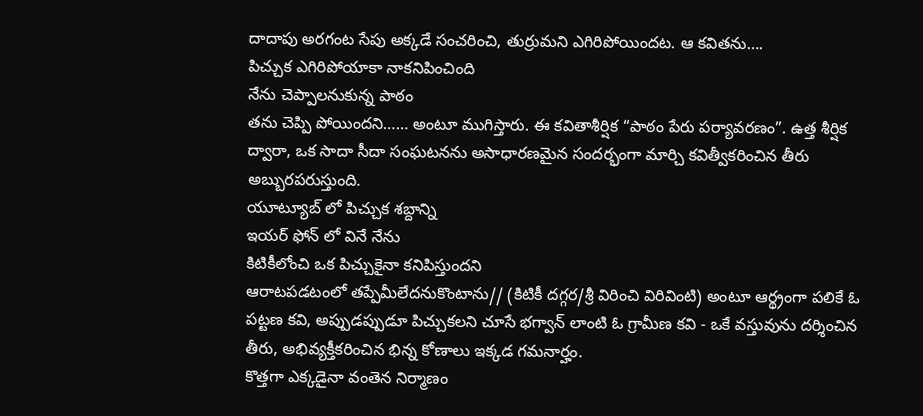దాదాపు అరగంట సేపు అక్కడే సంచరించి, తుర్రుమని ఎగిరిపోయిందట. ఆ కవితను….
పిచ్చుక ఎగిరిపోయాకా నాకనిపించింది
నేను చెప్పాలనుకున్న పాఠం
తను చెప్పి పోయిందని…… అంటూ ముగిస్తారు. ఈ కవితాశీర్షిక “పాఠం పేరు పర్యావరణం”. ఉత్త శీర్షిక ద్వారా, ఒక సాదా సీదా సంఘటనను అసాధారణమైన సందర్భంగా మార్చి కవిత్వీకరించిన తీరు అబ్బురపరుస్తుంది.
యూట్యూబ్ లో పిచ్చుక శబ్దాన్ని
ఇయర్ ఫోన్ లో వినే నేను
కిటికీలోంచి ఒక పిచ్చుకైనా కనిపిస్తుందని
ఆరాటపడటంలో తప్పేమీలేదనుకొంటాను// (కిటికీ దగ్గర/శ్రీ విరించి విరివింటి) అంటూ ఆర్థ్రంగా పలికే ఓ పట్టణ కవి, అప్పుడప్పుడూ పిచ్చుకలని చూసే భగ్వాన్ లాంటి ఓ గ్రామీణ కవి - ఒకే వస్తువును దర్శించిన తీరు, అభివ్యక్తీకరించిన భిన్న కోణాలు ఇక్కడ గమనార్హం.
కొత్తగా ఎక్కడైనా వంతెన నిర్మాణం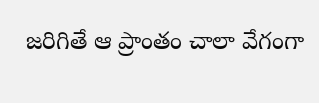జరిగితే ఆ ప్రాంతం చాలా వేగంగా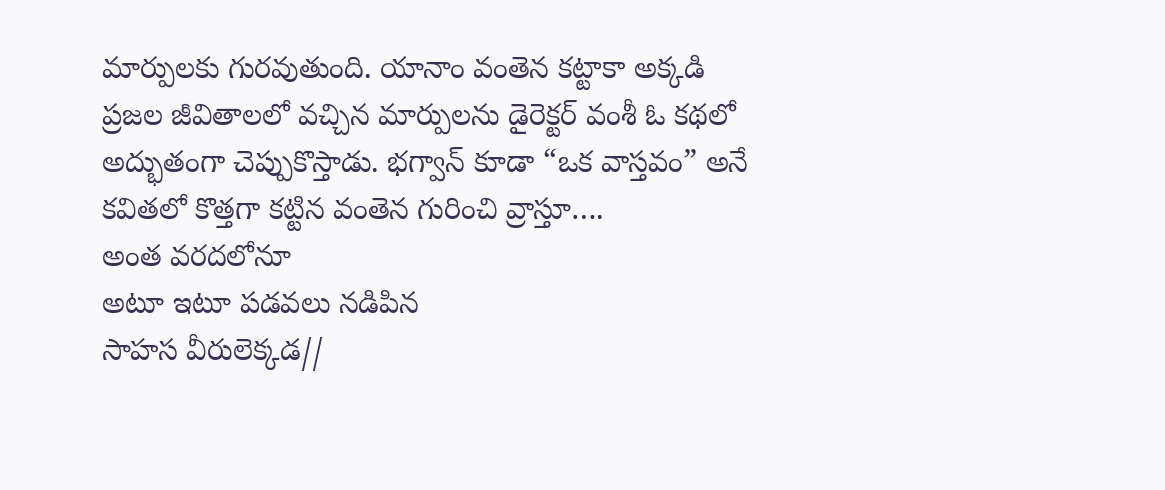మార్పులకు గురవుతుంది. యానాం వంతెన కట్టాకా అక్కడి ప్రజల జీవితాలలో వచ్చిన మార్పులను డైరెక్టర్ వంశీ ఓ కథలో అద్భుతంగా చెప్పుకొస్తాడు. భగ్వాన్ కూడా “ఒక వాస్తవం” అనే కవితలో కొత్తగా కట్టిన వంతెన గురించి వ్రాస్తూ….
అంత వరదలోనూ
అటూ ఇటూ పడవలు నడిపిన
సాహస వీరులెక్కడ//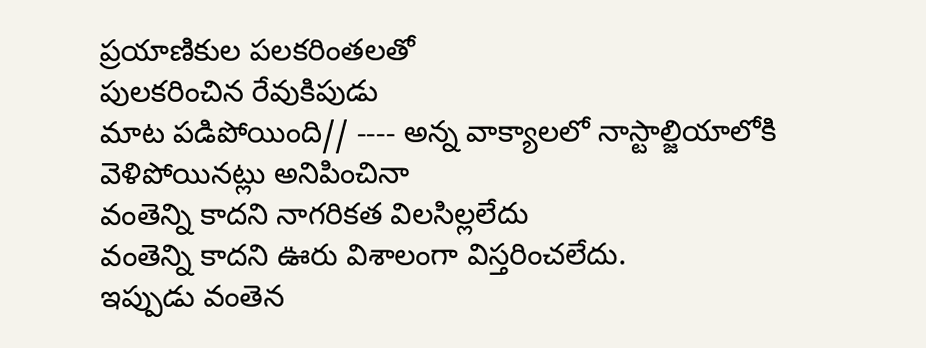ప్రయాణికుల పలకరింతలతో
పులకరించిన రేవుకిపుడు
మాట పడిపోయింది// ---- అన్న వాక్యాలలో నాస్టాల్జియాలోకి వెళిపోయినట్లు అనిపించినా
వంతెన్ని కాదని నాగరికత విలసిల్లలేదు
వంతెన్ని కాదని ఊరు విశాలంగా విస్తరించలేదు.
ఇప్పుడు వంతెన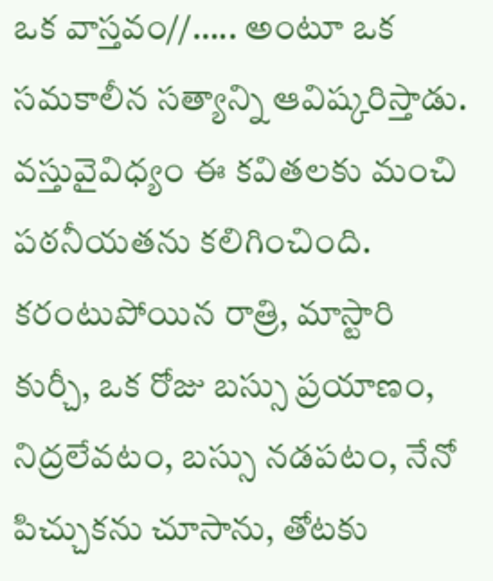ఒక వాస్తవం//….. అంటూ ఒక సమకాలీన సత్యాన్ని ఆవిష్కరిస్తాడు.
వస్తువైవిధ్యం ఈ కవితలకు మంచి పఠనీయతను కలిగించింది. కరంటుపోయిన రాత్రి, మాస్టారి కుర్చీ, ఒక రోజు బస్సు ప్రయాణం, నిద్రలేవటం, బస్సు నడపటం, నేనో పిచ్చుకను చూసాను, తోటకు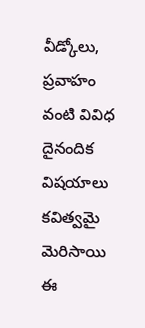వీడ్కోలు, ప్రవాహం వంటి వివిధ దైనందిక విషయాలు కవిత్వమై మెరిసాయి ఈ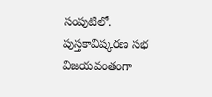సంపుటిలో.
పుస్తకావిష్కరణ సభ విజయవంతంగా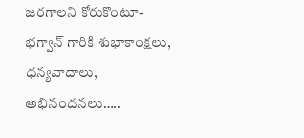జరగాలని కోరుకొంటూ- భగ్వాన్ గారికి శుభాకాంక్షలు, ధన్యవాదాలు, అభినందనలు…..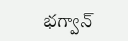భగ్వాన్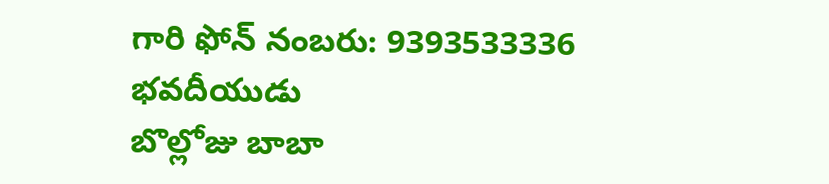గారి ఫోన్ నంబరు: 9393533336
భవదీయుడు
బొల్లోజు బాబా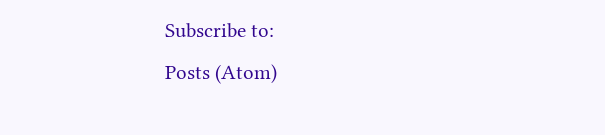Subscribe to:
Posts (Atom)